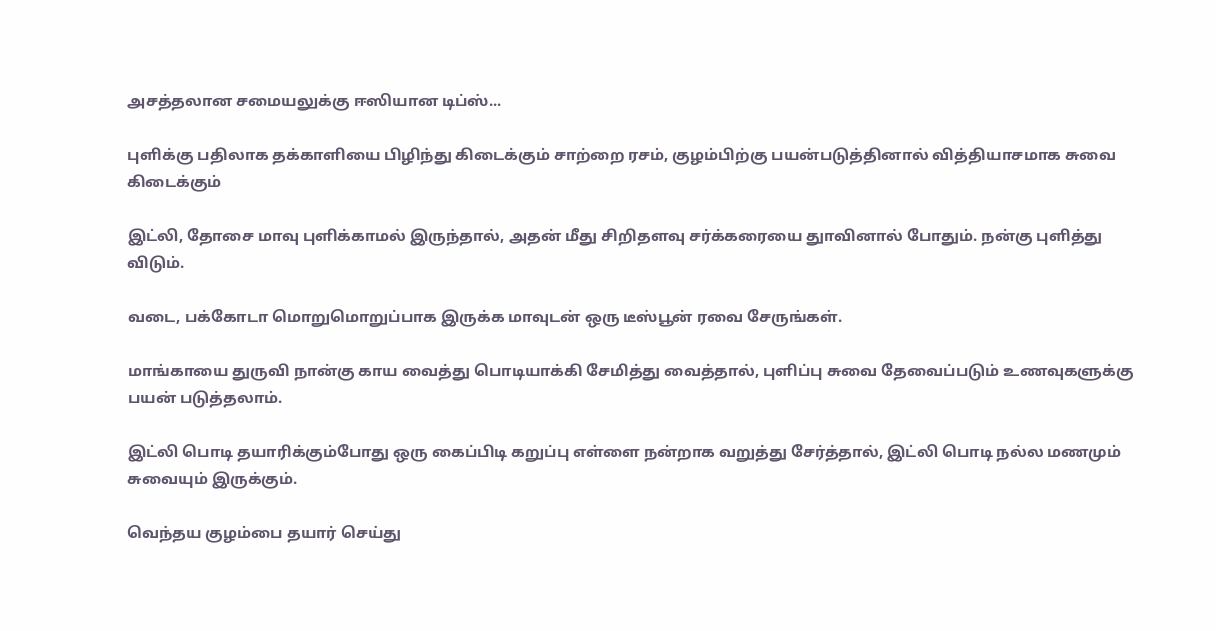அசத்தலான சமையலுக்கு ஈஸியான டிப்ஸ்...

புளிக்கு பதிலாக தக்காளியை பிழிந்து கிடைக்கும் சாற்றை ரசம், குழம்பிற்கு பயன்படுத்தினால் வித்தியாசமாக சுவை கிடைக்கும்

இட்லி, தோசை மாவு புளிக்காமல் இருந்தால், அதன் மீது சிறிதளவு சர்க்கரையை துாவினால் போதும். நன்கு புளித்து விடும்.

வடை, பக்கோடா மொறுமொறுப்பாக இருக்க மாவுடன் ஒரு டீஸ்பூன் ரவை சேருங்கள்.

மாங்காயை துருவி நான்கு காய வைத்து பொடியாக்கி சேமித்து வைத்தால், புளிப்பு சுவை தேவைப்படும் உணவுகளுக்கு பயன் படுத்தலாம்.

இட்லி பொடி தயாரிக்கும்போது ஒரு கைப்பிடி கறுப்பு எள்ளை நன்றாக வறுத்து சேர்த்தால், இட்லி பொடி நல்ல மணமும் சுவையும் இருக்கும்.

வெந்தய குழம்பை தயார் செய்து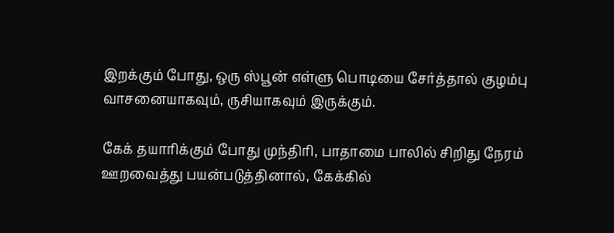இறக்கும் போது, ஒரு ஸ்பூன் எள்ளு பொடியை சேர்த்தால் குழம்பு வாசனையாகவும், ருசியாகவும் இருக்கும்.

கேக் தயாரிக்கும் போது முந்திரி, பாதாமை பாலில் சிறிது நேரம் ஊறவைத்து பயன்படுத்தினால், கேக்கில்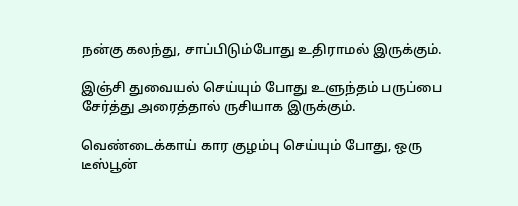நன்கு கலந்து, சாப்பிடும்போது உதிராமல் இருக்கும்.

இஞ்சி துவையல் செய்யும் போது உளுந்தம் பருப்பை சேர்த்து அரைத்தால் ருசியாக இருக்கும்.

வெண்டைக்காய் கார குழம்பு செய்யும் போது, ஒரு டீஸ்பூன்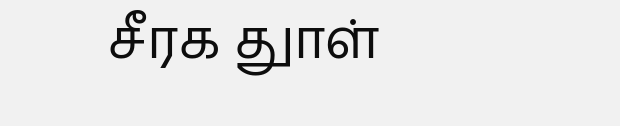சீரக துாள்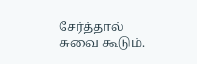சேர்த்தால் சுவை கூடும்.